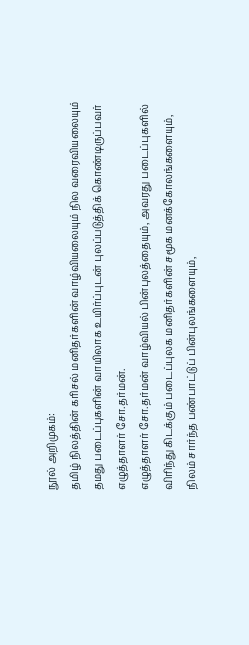நூல் அறிமுகம்:
தமிழ் நிலத்தின் கரிசல் மனிதர்களின் வாழ்வியலையும் நில வரைவியலையும் தமது படைப்புகளின் வாயிலாக உயிர்ப்புடன் புலப்படுத்திக் கொண்டிருப்பவர் எழுத்தாளர் சோ.தர்மன்.
எழுத்தாளர் சோ.தர்மன் வாழ்வியல் பின்புலத்தையும், அவரது படைப்புகளில் விரிந்து கிடக்கும் படைப்புலக மனிதர்களின் சமூக மனக்கோலங்களையும், நிலம் சார்ந்த பண்பாட்டுப் பின்புலங்களையும்,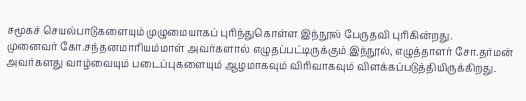சமூகச் செயல்பாடுகளையும் முழுமையாகப் புரிந்துகொள்ள இந்நூல் பேருதவி புரிகின்றது.
முனைவர் கோ.சந்தனமாரியம்மாள் அவர்களால் எழுதப்பட்டிருக்கும் இந்நூல், எழுத்தாளர் சோ.தர்மன் அவர்களது வாழ்வையும் படைப்புகளையும் ஆழமாகவும் விரிவாகவும் விளக்கப்படுத்தியிருக்கிறது.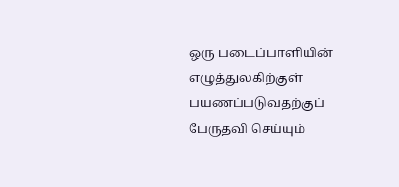ஒரு படைப்பாளியின் எழுத்துலகிற்குள் பயணப்படுவதற்குப் பேருதவி செய்யும்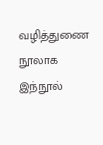வழித்துணை நூலாக இந்நூல்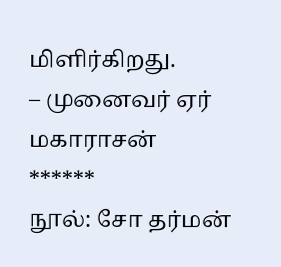மிளிர்கிறது.
– முனைவர் ஏர் மகாராசன்
******
நூல்: சோ தர்மன்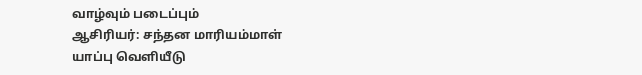வாழ்வும் படைப்பும்
ஆசிரியர்: சந்தன மாரியம்மாள்
யாப்பு வெளியீடு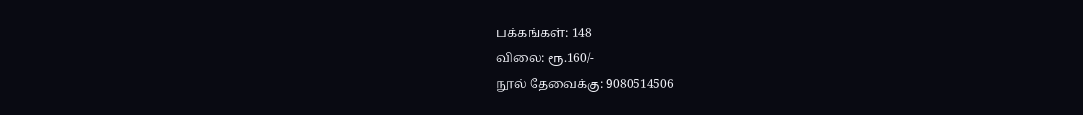பக்கங்கள்: 148
விலை: ரூ.160/-
நூல் தேவைக்கு: 9080514506